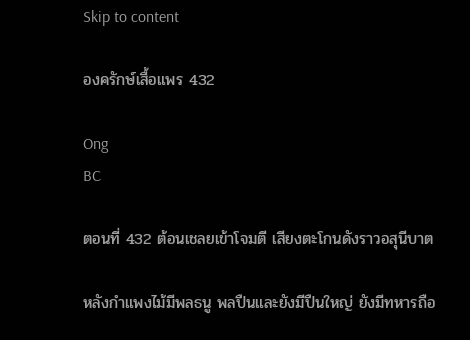Skip to content

องครักษ์เสื้อแพร 432

Ong
BC

ตอนที่ 432 ต้อนเชลยเข้าโจมตี เสียงตะโกนดังราวอสุนีบาต

หลังกำแพงไม้มีพลธนู พลปืนและยังมีปืนใหญ่ ยังมีทหารถือ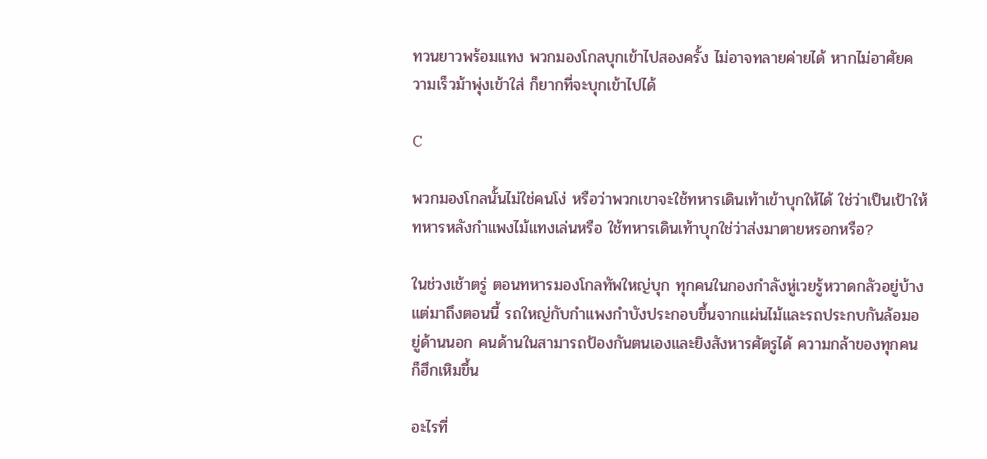ทวนยาวพร้อมแทง พวกมองโกลบุกเข้าไปสองครั้ง ไม่อาจทลายค่ายได้ หากไม่อาศัยความเร็วม้าพุ่งเข้าใส่ ก็ยากที่จะบุกเข้าไปได้

C

พวกมองโกลนั้นไม่ใช่คนโง่ หรือว่าพวกเขาจะใช้ทหารเดินเท้าเข้าบุกให้ได้ ใช่ว่าเป็นเป้าให้ทหารหลังกำแพงไม้แทงเล่นหรือ ใช้ทหารเดินเท้าบุกใช่ว่าส่งมาตายหรอกหรือ?

ในช่วงเช้าตรู่ ตอนทหารมองโกลทัพใหญ่บุก ทุกคนในกองกำลังหู่เวยรู้หวาดกลัวอยู่บ้าง แต่มาถึงตอนนี้ รถใหญ่กับกำแพงกำบังประกอบขึ้นจากแผ่นไม้และรถประกบกันล้อมอยู่ด้านนอก คนด้านในสามารถป้องกันตนเองและยิงสังหารศัตรูได้ ความกล้าของทุกคนก็ฮึกเหิมขึ้น

อะไรที่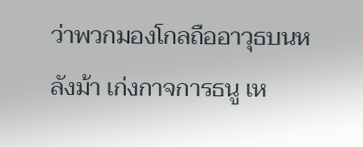ว่าพวกมองโกลถืออาวุธบนหลังม้า เก่งกาจการธนู เห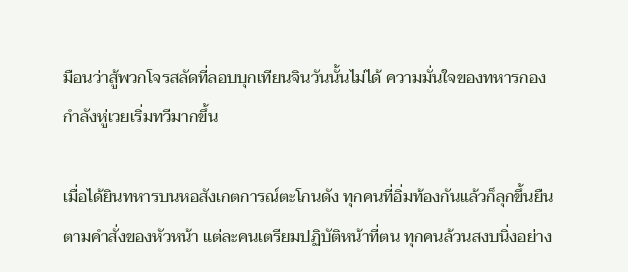มือนว่าสู้พวกโจรสลัดที่ลอบบุกเทียนจินวันนั้นไม่ได้ ความมั่นใจของทหารกองกำลังหู่เวยเริ่มทวีมากขึ้น

เมื่อได้ยินทหารบนหอสังเกตการณ์ตะโกนดัง ทุกคนที่อิ่มท้องกันแล้วก็ลุกขึ้นยืนตามคำสั่งของหัวหน้า แต่ละคนเตรียมปฏิบัติหน้าที่ตน ทุกคนล้วนสงบนิ่งอย่าง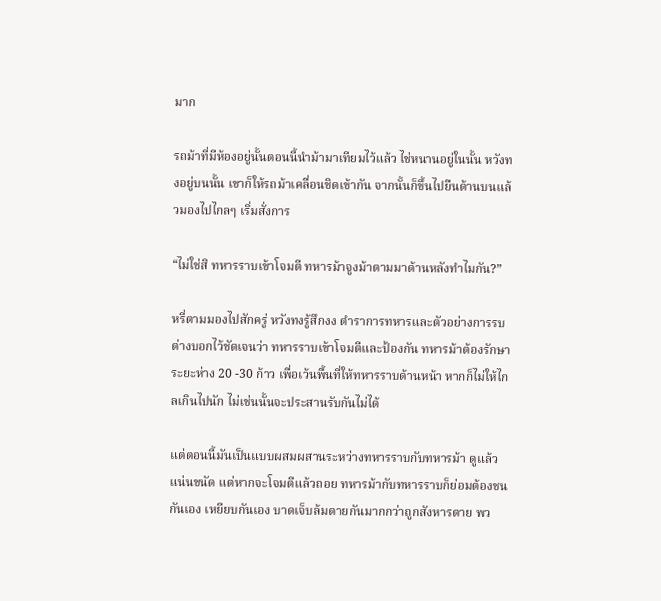มาก

รถม้าที่มีห้องอยู่นั้นตอนนี้นำม้ามาเทียมไว้แล้ว ไช่หนานอยู่ในนั้น หวังทงอยู่บนนั้น เขาก็ให้รถม้าเคลื่อนชิดเข้ากัน จากนั้นก็ขึ้นไปยืนด้านบนแล้วมองไปไกลๆ เริ่มสั่งการ

“ไม่ใช่สิ ทหารราบเข้าโจมตี ทหารม้าจูงม้าตามมาด้านหลังทำไมกัน?”

หรี่ตามมองไปสักครู่ หวังทงรู้สึกงง ตำราการทหารและตัวอย่างการรบต่างบอกไว้ชัดเจนว่า ทหารราบเข้าโจมตีและป้องกัน ทหารม้าต้องรักษาระยะห่าง 20 -30 ก้าว เพื่อเว้นพื้นที่ให้ทหารราบด้านหน้า หากก็ไม่ให้ไกลเกินไปนัก ไม่เช่นนั้นจะประสานรับกันไม่ได้

แต่ตอนนี้มันเป็นแบบผสมผสานระหว่างทหารราบกับทหารม้า ดูแล้วแน่นขนัด แต่หากจะโจมตีแล้วถอย ทหารม้ากับทหารราบก็ย่อมต้องชนกันเอง เหยียบกันเอง บาดเจ็บล้มตายกันมากกว่าถูกสังหารตาย พว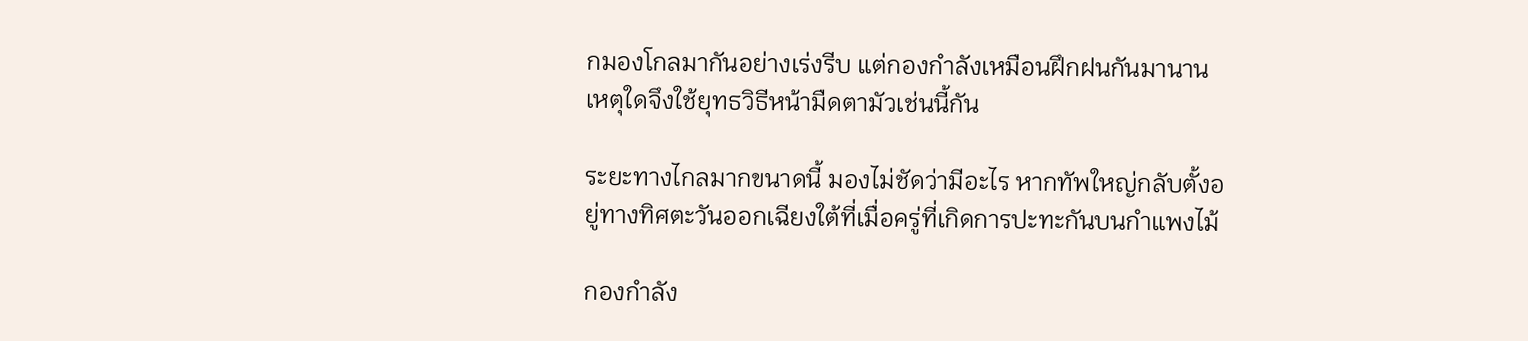กมองโกลมากันอย่างเร่งรีบ แต่กองกำลังเหมือนฝึกฝนกันมานาน เหตุใดจึงใช้ยุทธวิธีหน้ามืดตามัวเช่นนี้กัน

ระยะทางไกลมากขนาดนี้ มองไม่ชัดว่ามีอะไร หากทัพใหญ่กลับตั้งอยู่ทางทิศตะวันออกเฉียงใต้ที่เมื่อครู่ที่เกิดการปะทะกันบนกำแพงไม้

กองกำลัง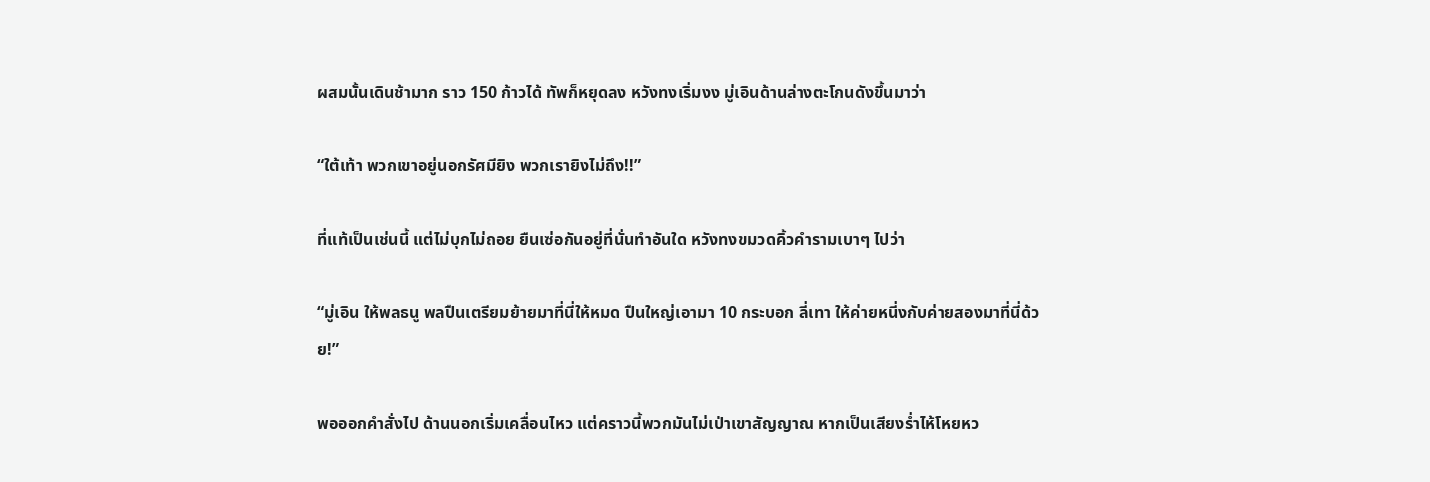ผสมนั้นเดินช้ามาก ราว 150 ก้าวได้ ทัพก็หยุดลง หวังทงเริ่มงง มู่เอินด้านล่างตะโกนดังขึ้นมาว่า

“ใต้เท้า พวกเขาอยู่นอกรัศมียิง พวกเรายิงไม่ถึง!!”

ที่แท้เป็นเช่นนี้ แต่ไม่บุกไม่ถอย ยืนเซ่อกันอยู่ที่นั่นทำอันใด หวังทงขมวดคิ้วคำรามเบาๆ ไปว่า

“มู่เอิน ให้พลธนู พลปืนเตรียมย้ายมาที่นี่ให้หมด ปืนใหญ่เอามา 10 กระบอก ลี่เทา ให้ค่ายหนี่งกับค่ายสองมาที่นี่ด้วย!”

พอออกคำสั่งไป ด้านนอกเริ่มเคลื่อนไหว แต่คราวนี้พวกมันไม่เป่าเขาสัญญาณ หากเป็นเสียงร่ำไห้โหยหว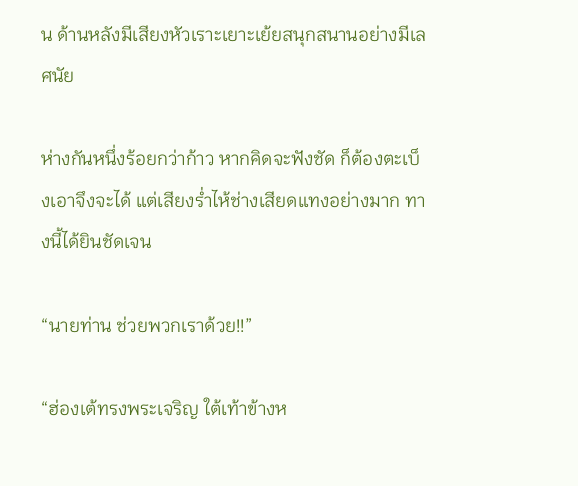น ด้านหลังมีเสียงหัวเราะเยาะเย้ยสนุกสนานอย่างมีเลศนัย

ห่างกันหนึ่งร้อยกว่าก้าว หากคิดจะฟังชัด ก็ต้องตะเบ็งเอาจึงจะได้ แต่เสียงร่ำไห้ช่างเสียดแทงอย่างมาก ทางนี้ได้ยินชัดเจน

“นายท่าน ช่วยพวกเราด้วย!!”

“ฮ่องเต้ทรงพระเจริญ ใต้เท้าข้างห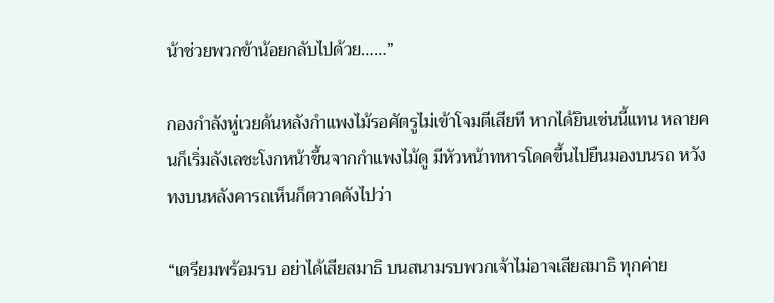น้าช่วยพวกข้าน้อยกลับไปด้วย……”

กองกำลังหู่เวยด้นหลังกำแพงไม้รอศัตรูไม่เข้าโจมตีเสียที หากได้ยินเช่นนี้แทน หลายคนก็เริ่มลังเลชะโงกหน้าขึ้นจากกำแพงไม้ดู มีหัวหน้าทหารโดดขึ้นไปยืนมองบนรถ หวังทงบนหลังคารถเห็นก็ตวาดดังไปว่า

“เตรียมพร้อมรบ อย่าได้เสียสมาธิ บนสนามรบพวกเจ้าไม่อาจเสียสมาธิ ทุกค่าย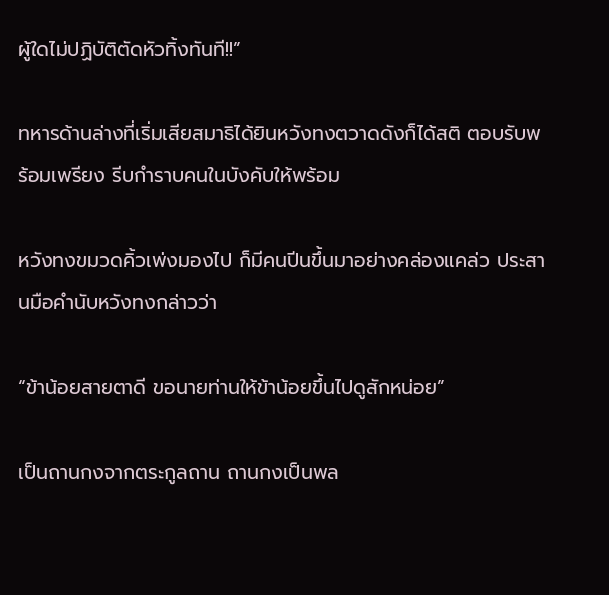ผู้ใดไม่ปฏิบัติตัดหัวทิ้งทันที!!”

ทหารด้านล่างที่เริ่มเสียสมาธิได้ยินหวังทงตวาดดังก็ได้สติ ตอบรับพร้อมเพรียง รีบกำราบคนในบังคับให้พร้อม

หวังทงขมวดคิ้วเพ่งมองไป ก็มีคนปีนขึ้นมาอย่างคล่องแคล่ว ประสานมือคำนับหวังทงกล่าวว่า

“ข้าน้อยสายตาดี ขอนายท่านให้ข้าน้อยขึ้นไปดูสักหน่อย”

เป็นถานกงจากตระกูลถาน ถานกงเป็นพล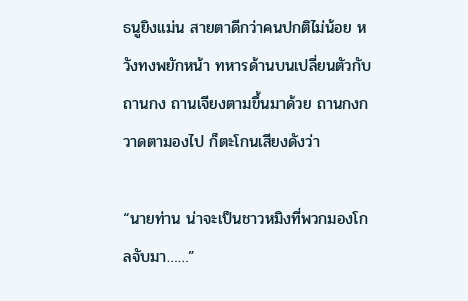ธนูยิงแม่น สายตาดีกว่าคนปกติไม่น้อย หวังทงพยักหน้า ทหารด้านบนเปลี่ยนตัวกับถานกง ถานเจียงตามขึ้นมาด้วย ถานกงกวาดตามองไป ก็ตะโกนเสียงดังว่า

“นายท่าน น่าจะเป็นชาวหมิงที่พวกมองโกลจับมา……”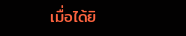เมื่อได้ยิ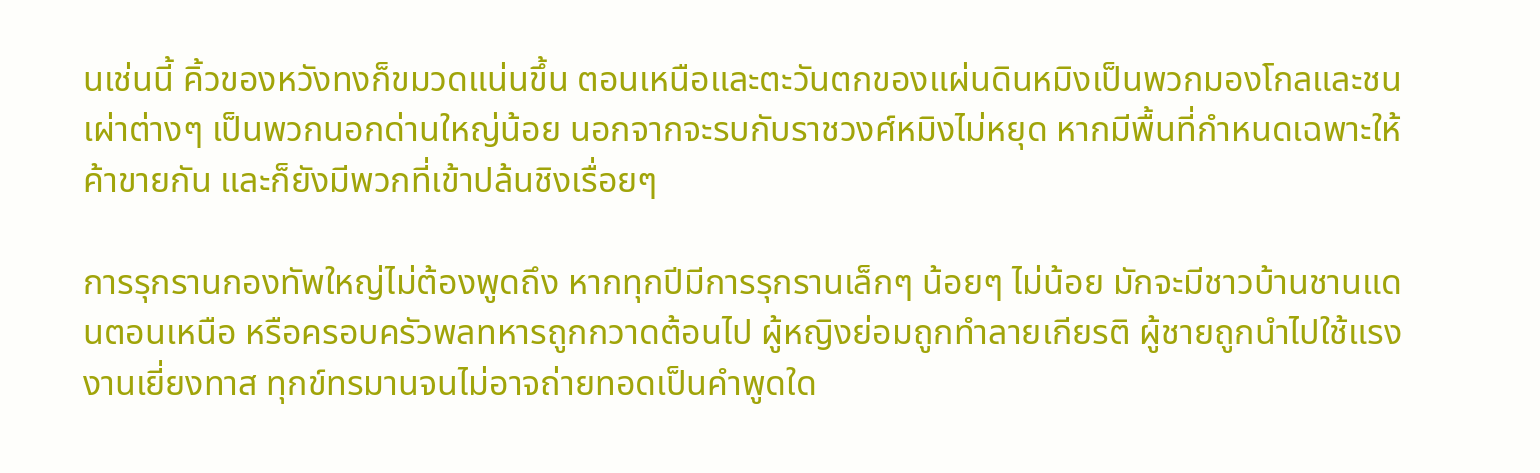นเช่นนี้ คิ้วของหวังทงก็ขมวดแน่นขึ้น ตอนเหนือและตะวันตกของแผ่นดินหมิงเป็นพวกมองโกลและชนเผ่าต่างๆ เป็นพวกนอกด่านใหญ่น้อย นอกจากจะรบกับราชวงศ์หมิงไม่หยุด หากมีพื้นที่กำหนดเฉพาะให้ค้าขายกัน และก็ยังมีพวกที่เข้าปล้นชิงเรื่อยๆ

การรุกรานกองทัพใหญ่ไม่ต้องพูดถึง หากทุกปีมีการรุกรานเล็กๆ น้อยๆ ไม่น้อย มักจะมีชาวบ้านชานแดนตอนเหนือ หรือครอบครัวพลทหารถูกกวาดต้อนไป ผู้หญิงย่อมถูกทำลายเกียรติ ผู้ชายถูกนำไปใช้แรงงานเยี่ยงทาส ทุกข์ทรมานจนไม่อาจถ่ายทอดเป็นคำพูดใด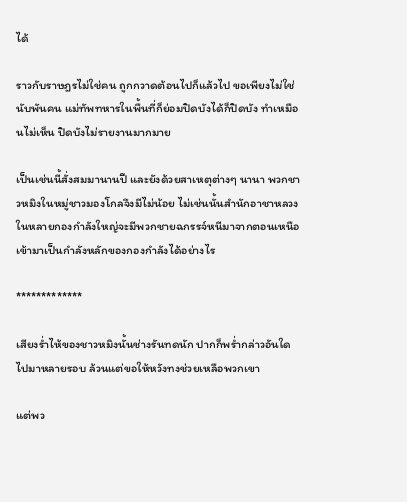ได้

ราวกับราษฎรไม่ใช่คน ถูกกวาดต้อนไปก็แล้วไป ขอเพียงไม่ใช่นับพันคน แม่ทัพทหารในพื้นที่ก็ย่อมปิดบังได้ก็ปิดบัง ทำเหมือนไม่เห็น ปิดบังไม่รายงานมากมาย

เป็นเช่นนี้สั่งสมมานานปี และยังด้วยสาเหตุต่างๆ นานา พวกชาวหมิงในหมู่ชาวมองโกลจึงมีไม่น้อย ไม่เช่นนั้นสำนักอาชาหลวงในหลายกองกำลังใหญ่จะมีพวกชายฉกรรจ์หนีมาจากตอนเหนือเข้ามาเป็นกำลังหลักของกองกำลังได้อย่างไร

*************

เสียงร่ำไห้ของชาวหมิงนั้นช่างรันทดนัก ปากก็พร่ำกล่าวอันใดไปมาหลายรอบ ล้วนแต่ขอให้หวังทงช่วยเหลือพวกเขา

แต่พว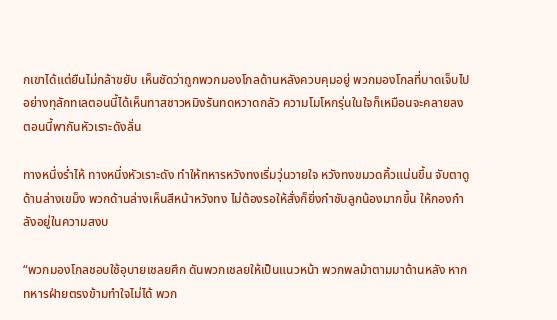กเขาได้แต่ยืนไม่กล้าขยับ เห็นชัดว่าถูกพวกมองโกลด้านหลังควบคุมอยู่ พวกมองโกลที่บาดเจ็บไปอย่างทุลักทเลตอนนี้ได้เห็นทาสชาวหมิงรันทดหวาดกลัว ความโมโหกรุ่นในใจก็เหมือนจะคลายลง ตอนนี้พากันหัวเราะดังลั่น

ทางหนึ่งร่ำไห้ ทางหนึ่งหัวเราะดัง ทำให้ทหารหวังทงเริ่มวุ่นวายใจ หวังทงขมวดคิ้วแน่นขึ้น จับตาดูด้านล่างเขม็ง พวกด้านล่างเห็นสีหน้าหวังทง ไม่ต้องรอให้สั่งก็ยิ่งกำชับลูกน้องมากขึ้น ให้กองกำลังอยู่ในความสงบ

“พวกมองโกลชอบใช้อุบายเชลยศึก ดันพวกเชลยให้เป็นแนวหน้า พวกพลม้าตามมาด้านหลัง หากทหารฝ่ายตรงข้ามทำใจไม่ได้ พวก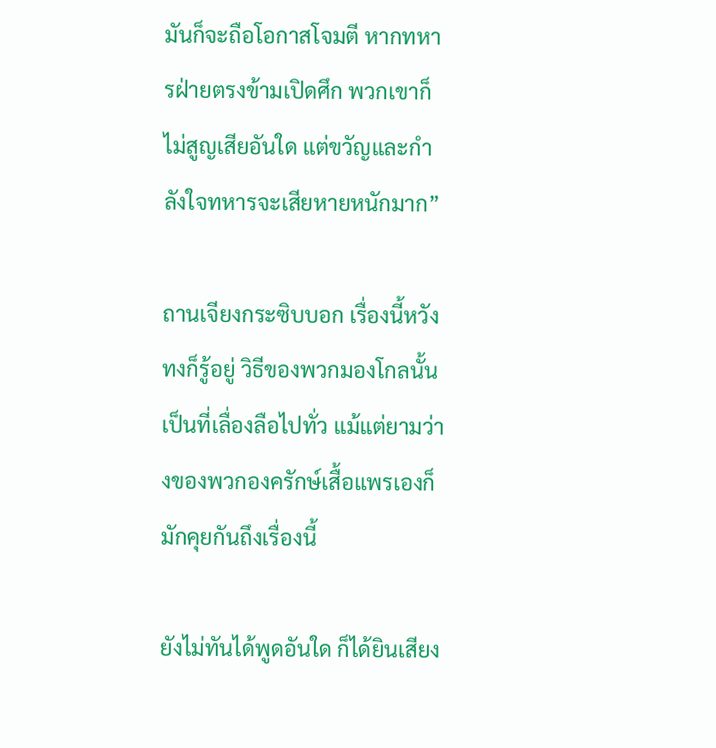มันก็จะถือโอกาสโจมตี หากทหารฝ่ายตรงข้ามเปิดศึก พวกเขาก็ไม่สูญเสียอันใด แต่ขวัญและกำลังใจทหารจะเสียหายหนักมาก”

ถานเจียงกระซิบบอก เรื่องนี้หวังทงก็รู้อยู่ วิธีของพวกมองโกลนั้นเป็นที่เลื่องลือไปทั่ว แม้แต่ยามว่างของพวกองครักษ์เสื้อแพรเองก็มักคุยกันถึงเรื่องนี้

ยังไม่ทันได้พูดอันใด ก็ได้ยินเสียง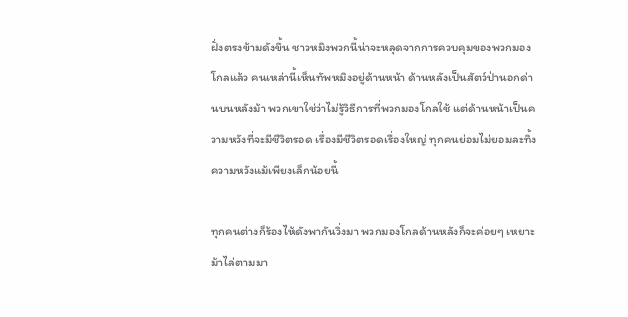ฝั่งตรงข้ามดังขึ้น ชาวหมิงพวกนี้น่าจะหลุดจากการควบคุมของพวกมองโกลแล้ว คนเหล่านี้เห็นทัพหมิงอยู่ด้านหน้า ด้านหลังเป็นสัตว์ป่านอกด่านบนหลังม้า พวกเขาใช่ว่าไม่รู้วิธีการที่พวกมองโกลใช้ แต่ด้านหน้าเป็นความหวังที่จะมีชีวิตรอด เรื่องมีชีวิตรอดเรื่องใหญ่ ทุกคนย่อมไม่ยอมละทิ้งความหวังแม้เพียงเล็กน้อยนี้

ทุกคนต่างก็ร้องไห้ดังพากันวิ่งมา พวกมองโกลด้านหลังก็จะค่อยๆ เหยาะม้าไล่ตามมา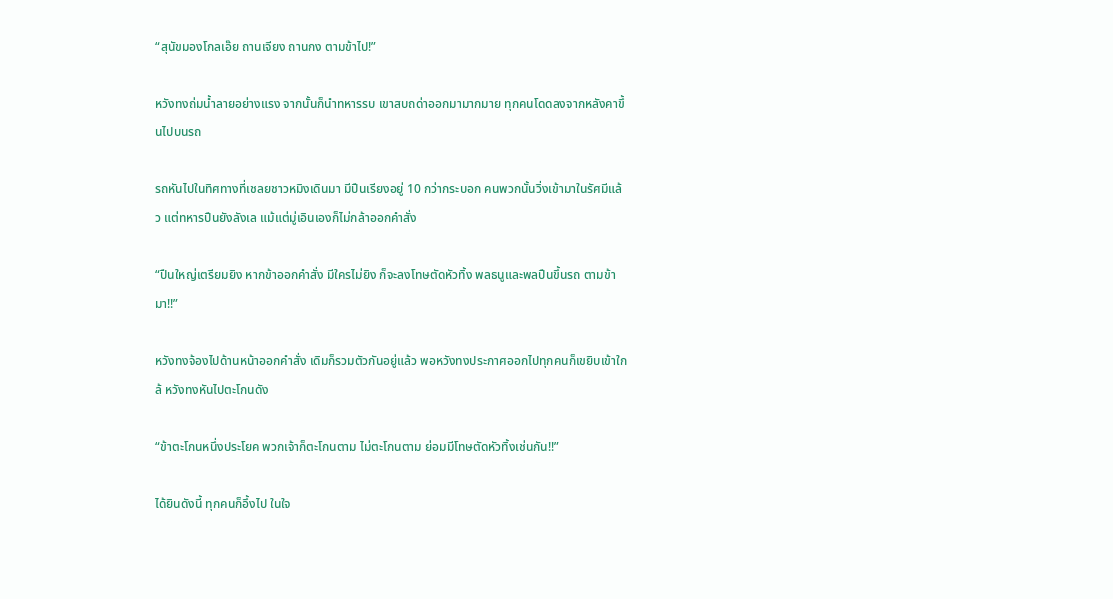“สุนัขมองโกลเอ๊ย ถานเจียง ถานกง ตามข้าไป!”

หวังทงถ่มน้ำลายอย่างแรง จากนั้นก็นำทหารรบ เขาสบถด่าออกมามากมาย ทุกคนโดดลงจากหลังคาขึ้นไปบนรถ

รถหันไปในทิศทางที่เชลยชาวหมิงเดินมา มีปืนเรียงอยู่ 10 กว่ากระบอก คนพวกนั้นวิ่งเข้ามาในรัศมีแล้ว แต่ทหารปืนยังลังเล แม้แต่มู่เอินเองก็ไม่กล้าออกคำสั่ง

“ปืนใหญ่เตรียมยิง หากข้าออกคำสั่ง มีใครไม่ยิง ก็จะลงโทษตัดหัวทิ้ง พลธนูและพลปืนขึ้นรถ ตามข้ามา!!”

หวังทงจ้องไปด้านหน้าออกคำสั่ง เดิมก็รวมตัวกันอยู่แล้ว พอหวังทงประกาศออกไปทุกคนก็เขยิบเข้าใกล้ หวังทงหันไปตะโกนดัง

“ข้าตะโกนหนึ่งประโยค พวกเจ้าก็ตะโกนตาม ไม่ตะโกนตาม ย่อมมีโทษตัดหัวทิ้งเช่นกัน!!”

ได้ยินดังนี้ ทุกคนก็อึ้งไป ในใจ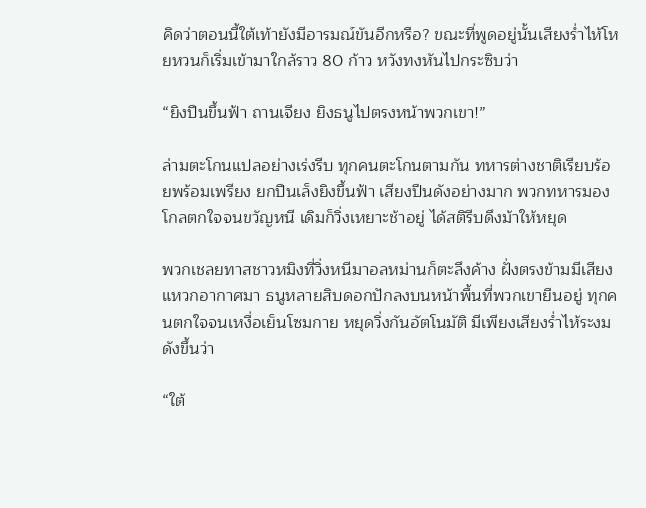คิดว่าตอนนี้ใต้เท้ายังมีอารมณ์ขันอีกหรือ? ขณะที่พูดอยู่นั้นเสียงร่ำไห้โหยหวนก็เริ่มเข้ามาใกล้ราว 80 ก้าว หวังทงหันไปกระซิบว่า

“ยิงปืนขึ้นฟ้า ถานเจียง ยิงธนูไปตรงหน้าพวกเขา!”

ล่ามตะโกนแปลอย่างเร่งรีบ ทุกคนตะโกนตามกัน ทหารต่างชาติเรียบร้อยพร้อมเพรียง ยกปืนเล็งยิงขึ้นฟ้า เสียงปืนดังอย่างมาก พวกทหารมองโกลตกใจจนขวัญหนี เดิมก็วิ่งเหยาะช้าอยู่ ได้สติรีบดึงม้าให้หยุด

พวกเชลยทาสชาวหมิงที่วิ่งหนีมาอลหม่านก็ตะลึงค้าง ฝั่งตรงข้ามมีเสียงแหวกอากาศมา ธนูหลายสิบดอกปักลงบนหน้าพื้นที่พวกเขายืนอยู่ ทุกคนตกใจจนเหงื่อเย็นโซมกาย หยุดวิ่งกันอัตโนมัติ มีเพียงเสียงร่ำไห้ระงมดังขึ้นว่า

“ใต้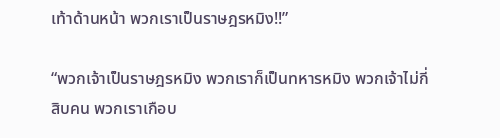เท้าด้านหน้า พวกเราเป็นราษฎรหมิง!!”

“พวกเจ้าเป็นราษฎรหมิง พวกเราก็เป็นทหารหมิง พวกเจ้าไม่กี่สิบคน พวกเราเกือบ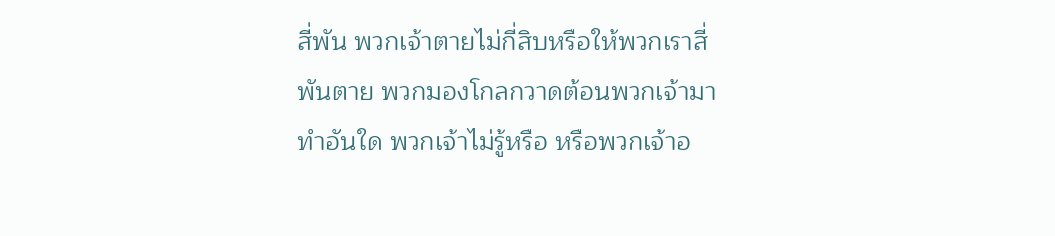สี่พัน พวกเจ้าตายไม่กี่สิบหรือให้พวกเราสี่พันตาย พวกมองโกลกวาดต้อนพวกเจ้ามาทำอันใด พวกเจ้าไม่รู้หรือ หรือพวกเจ้าอ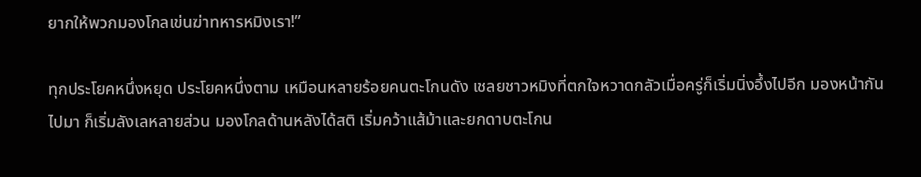ยากให้พวกมองโกลเข่นฆ่าทหารหมิงเรา!”

ทุกประโยคหนึ่งหยุด ประโยคหนึ่งตาม เหมือนหลายร้อยคนตะโกนดัง เชลยชาวหมิงที่ตกใจหวาดกลัวเมื่อครู่ก็เริ่มนิ่งอึ้งไปอีก มองหน้ากันไปมา ก็เริ่มลังเลหลายส่วน มองโกลด้านหลังได้สติ เริ่มคว้าแส้ม้าและยกดาบตะโกน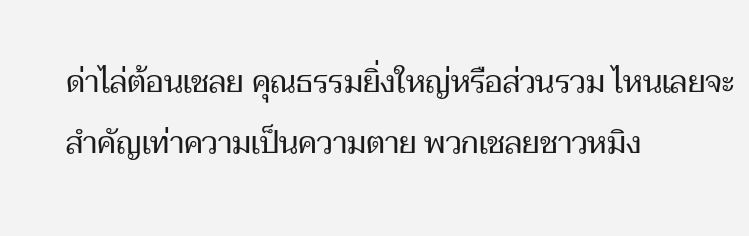ด่าไล่ต้อนเชลย คุณธรรมยิ่งใหญ่หรือส่วนรวม ไหนเลยจะสำคัญเท่าความเป็นความตาย พวกเชลยชาวหมิง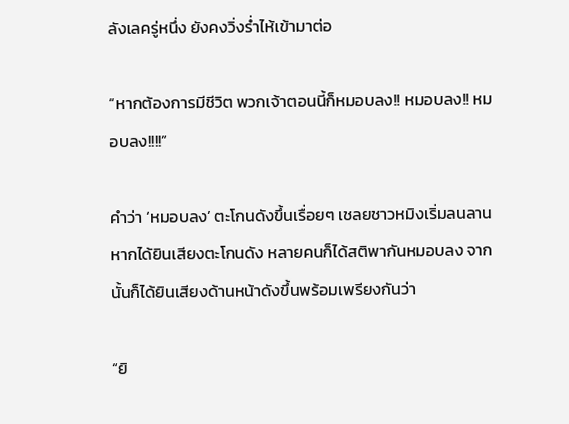ลังเลครู่หนึ่ง ยังคงวิ่งร่ำไห้เข้ามาต่อ

“หากต้องการมีชีวิต พวกเจ้าตอนนี้ก็หมอบลง!! หมอบลง!! หมอบลง!!!!”

คำว่า ‘หมอบลง’ ตะโกนดังขึ้นเรื่อยๆ เชลยชาวหมิงเริ่มลนลาน หากได้ยินเสียงตะโกนดัง หลายคนก็ได้สติพากันหมอบลง จากนั้นก็ได้ยินเสียงด้านหน้าดังขึ้นพร้อมเพรียงกันว่า

“ยิ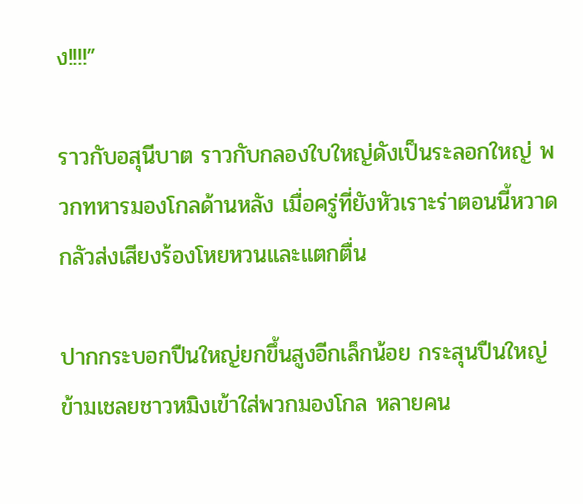ง!!!!”

ราวกับอสุนีบาต ราวกับกลองใบใหญ่ดังเป็นระลอกใหญ่ พวกทหารมองโกลด้านหลัง เมื่อครู่ที่ยังหัวเราะร่าตอนนี้หวาดกลัวส่งเสียงร้องโหยหวนและแตกตื่น

ปากกระบอกปืนใหญ่ยกขึ้นสูงอีกเล็กน้อย กระสุนปืนใหญ่ข้ามเชลยชาวหมิงเข้าใส่พวกมองโกล หลายคน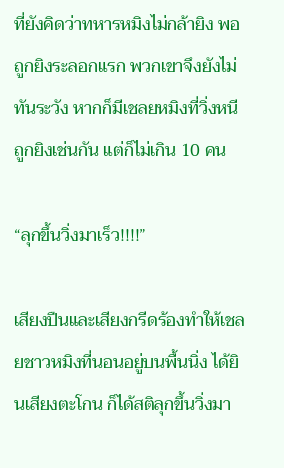ที่ยังคิดว่าทหารหมิงไม่กล้ายิง พอถูกยิงระลอกแรก พวกเขาจึงยังไม่ทันระวัง หากก็มีเชลยหมิงที่วิ่งหนีถูกยิงเช่นกัน แต่ก็ไม่เกิน 10 คน

“ลุกขึ้นวิ่งมาเร็ว!!!!”

เสียงปืนและเสียงกรีดร้องทำให้เชลยชาวหมิงที่นอนอยู่บนพื้นนิ่ง ได้ยินเสียงตะโกน ก็ได้สติลุกขึ้นวิ่งมา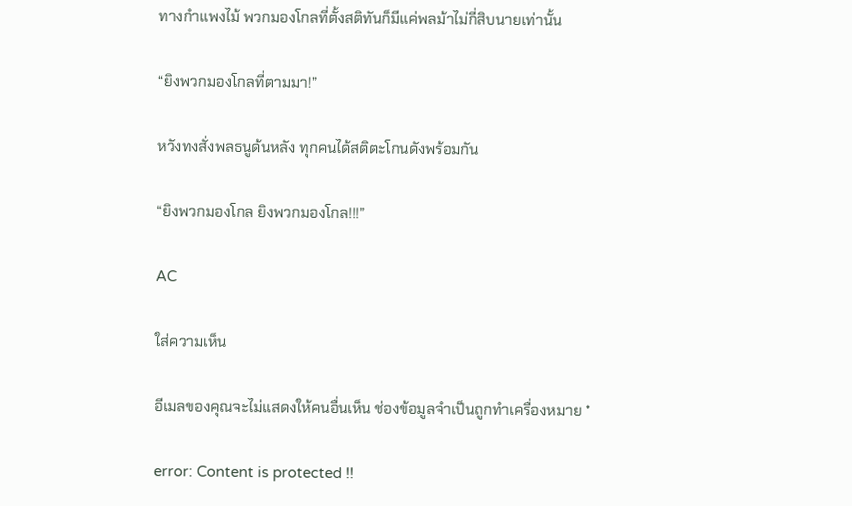ทางกำแพงไม้ พวกมองโกลที่ตั้งสติทันก็มีแค่พลม้าไม่กี่สิบนายเท่านั้น

“ยิงพวกมองโกลที่ตามมา!”

หวังทงสั่งพลธนูด้นหลัง ทุกคนได้สติตะโกนดังพร้อมกัน

“ยิงพวกมองโกล ยิงพวกมองโกล!!!”

AC

ใส่ความเห็น

อีเมลของคุณจะไม่แสดงให้คนอื่นเห็น ช่องข้อมูลจำเป็นถูกทำเครื่องหมาย *

error: Content is protected !!